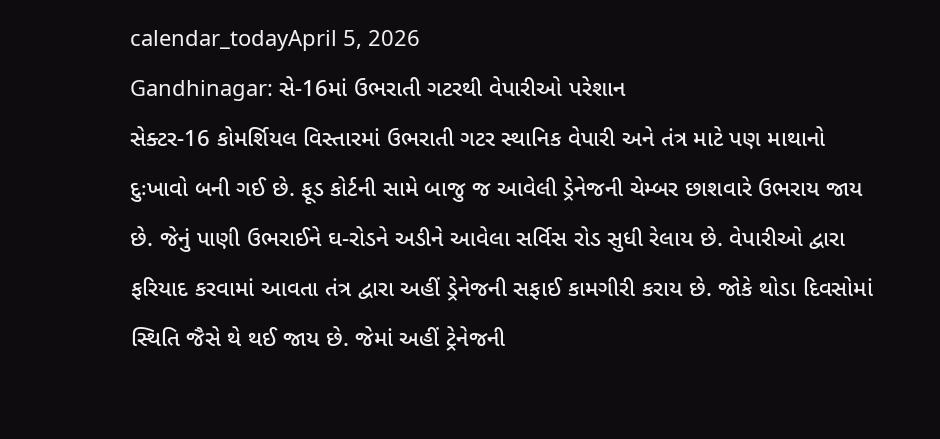calendar_todayApril 5, 2026
Gandhinagar: સે-16માં ઉભરાતી ગટરથી વેપારીઓ પરેશાન
સેક્ટર-16 કોમર્શિયલ વિસ્તારમાં ઉભરાતી ગટર સ્થાનિક વેપારી અને તંત્ર માટે પણ માથાનો દુઃખાવો બની ગઈ છે. ફૂડ કોર્ટની સામે બાજુ જ આવેલી ડ્રેનેજની ચેમ્બર છાશવારે ઉભરાય જાય છે. જેનું પાણી ઉભરાઈને ઘ-રોડને અડીને આવેલા સર્વિસ રોડ સુધી રેલાય છે. વેપારીઓ દ્વારા ફરિયાદ કરવામાં આવતા તંત્ર દ્વારા અહીં ડ્રેનેજની સફાઈ કામગીરી કરાય છે. જોકે થોડા દિવસોમાં સ્થિતિ જૈસે થે થઈ જાય છે. જેમાં અહીં ટ્રેનેજની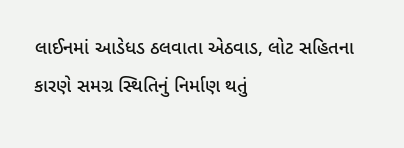લાઈનમાં આડેધડ ઠલવાતા એઠવાડ, લોટ સહિતના કારણે સમગ્ર સ્થિતિનું નિર્માણ થતું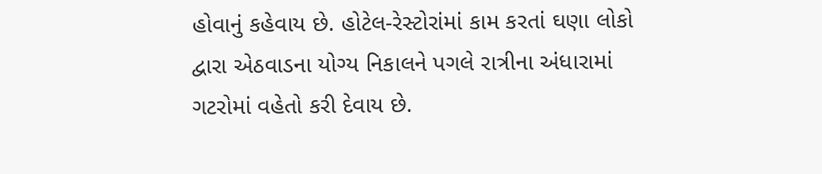હોવાનું કહેવાય છે. હોટેલ-રેસ્ટોરાંમાં કામ કરતાં ઘણા લોકો દ્વારા એઠવાડના યોગ્ય નિકાલને પગલે રાત્રીના અંધારામાં ગટરોમાં વહેતો કરી દેવાય છે.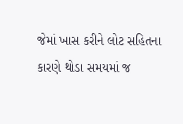જેમાં ખાસ કરીને લોટ સહિતના કારણે થોડા સમયમાં જ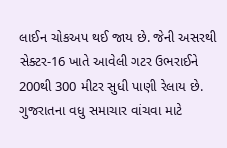લાઈન ચોકઅપ થઈ જાય છે. જેની અસરથી સેક્ટર-16 ખાતે આવેલી ગટર ઉભરાઈને 200થી 300 મીટર સુધી પાણી રેલાય છે.
ગુજરાતના વધુ સમાચાર વાંચવા માટે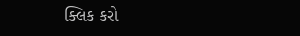ક્લિક કરો